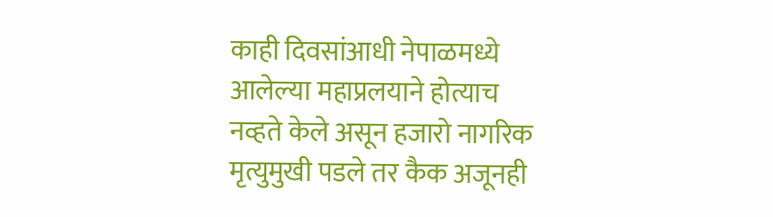काही दिवसांआधी नेपाळमध्ये आलेल्या महाप्रलयाने होत्याच नव्हते केले असून हजारो नागरिक मृत्युमुखी पडले तर कैक अजूनही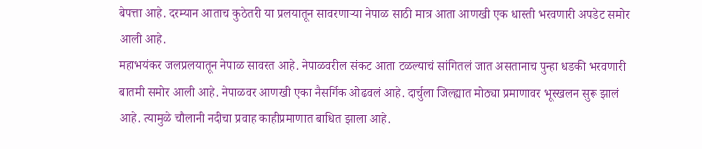बेपत्ता आहे. दरम्यान आताच कुठेतरी या प्रलयातून सावरणाऱ्या नेपाळ साठी मात्र आता आणखी एक धास्ती भरवणारी अपडेट समोर आली आहे.
महाभयंकर जलप्रलयातून नेपाळ सावरत आहे. नेपाळवरील संकट आता टळल्याचं सांगितलं जात असतानाच पुन्हा धडकी भरवणारी बातमी समोर आली आहे. नेपाळवर आणखी एका नैसर्गिक ओढवलं आहे. दार्चुला जिल्ह्यात मोठ्या प्रमाणावर भूस्खलन सुरू झालं आहे. त्यामुळे चौलानी नदीचा प्रवाह काहीप्रमाणात बाधित झाला आहे.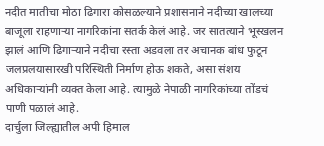नदीत मातीचा मोठा ढिगारा कोसळल्याने प्रशासनाने नदीच्या खालच्या बाजूला राहणाऱ्या नागरिकांना सतर्क केलं आहे. जर सातत्याने भूस्खलन झालं आणि ढिगाऱ्याने नदीचा रस्ता अडवला तर अचानक बांध फुटून जलप्रलयासारखी परिस्थिती निर्माण होऊ शकते, असा संशय अधिकाऱ्यांनी व्यक्त केला आहे. त्यामुळे नेपाळी नागरिकांच्या तोंडचं पाणी पळालं आहे.
दार्चुला जिल्ह्यातील अपी हिमाल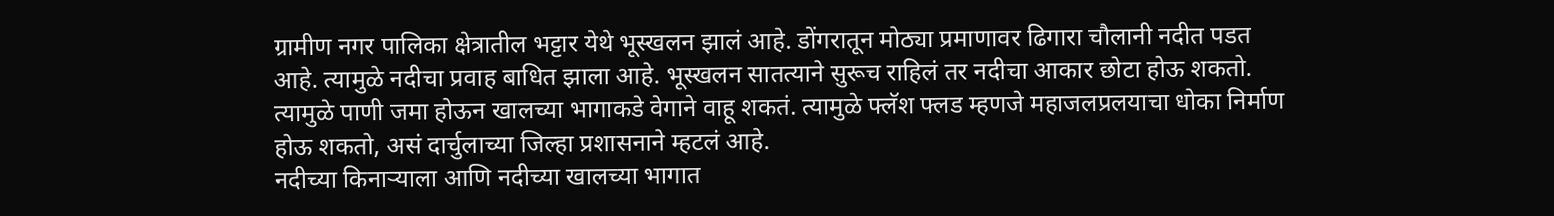ग्रामीण नगर पालिका क्षेत्रातील भट्टार येथे भूस्खलन झालं आहे. डोंगरातून मोठ्या प्रमाणावर ढिगारा चौलानी नदीत पडत आहे. त्यामुळे नदीचा प्रवाह बाधित झाला आहे. भूस्खलन सातत्याने सुरूच राहिलं तर नदीचा आकार छोटा होऊ शकतो. त्यामुळे पाणी जमा होऊन खालच्या भागाकडे वेगाने वाहू शकतं. त्यामुळे फ्लॅश फ्लड म्हणजे महाजलप्रलयाचा धोका निर्माण होऊ शकतो, असं दार्चुलाच्या जिल्हा प्रशासनाने म्हटलं आहे.
नदीच्या किनाऱ्याला आणि नदीच्या खालच्या भागात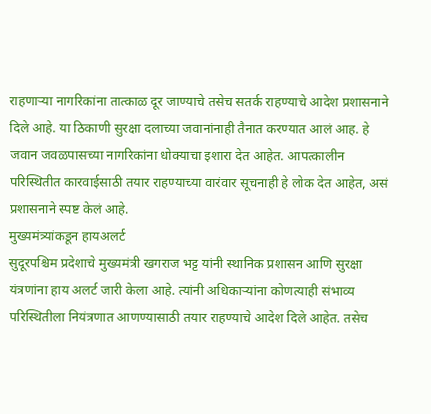राहणाऱ्या नागरिकांना तात्काळ दूर जाण्याचे तसेच सतर्क राहण्याचे आदेश प्रशासनाने दिले आहे. या ठिकाणी सुरक्षा दलाच्या जवानांनाही तैनात करण्यात आलं आह. हे जवान जवळपासच्या नागरिकांना धोक्याचा इशारा देत आहेत. आपत्कालीन परिस्थितीत कारवाईसाठी तयार राहण्याच्या वारंवार सूचनाही हे लोक देत आहेत, असं प्रशासनाने स्पष्ट केलं आहे.
मुख्यमंत्र्यांकडून हायअलर्ट
सुदूरपश्चिम प्रदेशाचे मुख्यमंत्री खगराज भट्ट यांनी स्थानिक प्रशासन आणि सुरक्षा यंत्रणांना हाय अलर्ट जारी केला आहे. त्यांनी अधिकाऱ्यांना कोणत्याही संभाव्य परिस्थितीला नियंत्रणात आणण्यासाठी तयार राहण्याचे आदेश दिले आहेत. तसेच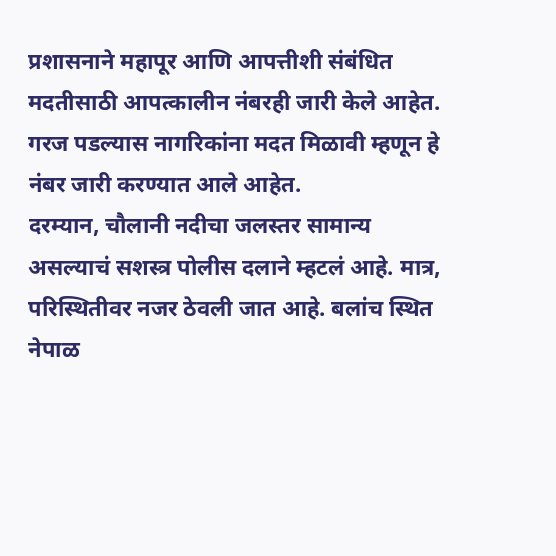प्रशासनाने महापूर आणि आपत्तीशी संबंधित मदतीसाठी आपत्कालीन नंबरही जारी केले आहेत. गरज पडल्यास नागरिकांना मदत मिळावी म्हणून हे नंबर जारी करण्यात आले आहेत.
दरम्यान, चौलानी नदीचा जलस्तर सामान्य असल्याचं सशस्त्र पोलीस दलाने म्हटलं आहे. मात्र, परिस्थितीवर नजर ठेवली जात आहे. बलांच स्थित नेपाळ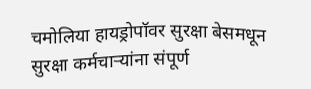चमोलिया हायड्रोपॉवर सुरक्षा बेसमधून सुरक्षा कर्मचाऱ्यांना संपूर्ण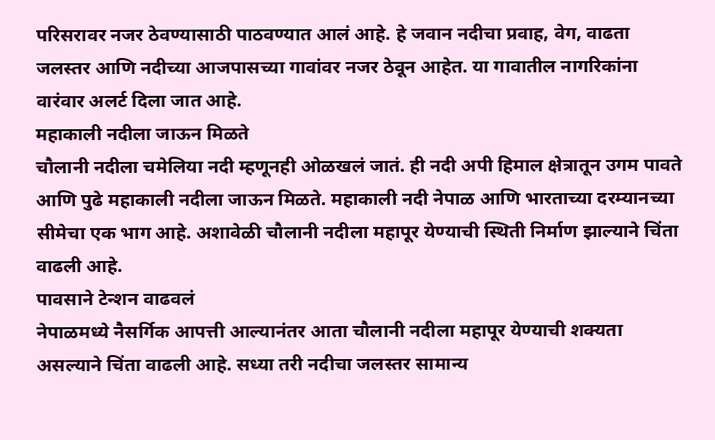परिसरावर नजर ठेवण्यासाठी पाठवण्यात आलं आहे. हे जवान नदीचा प्रवाह, वेग, वाढता जलस्तर आणि नदीच्या आजपासच्या गावांवर नजर ठेवून आहेत. या गावातील नागरिकांना वारंवार अलर्ट दिला जात आहे.
महाकाली नदीला जाऊन मिळते
चौलानी नदीला चमेलिया नदी म्हणूनही ओळखलं जातं. ही नदी अपी हिमाल क्षेत्रातून उगम पावते आणि पुढे महाकाली नदीला जाऊन मिळते. महाकाली नदी नेपाळ आणि भारताच्या दरम्यानच्या सीमेचा एक भाग आहे. अशावेळी चौलानी नदीला महापूर येण्याची स्थिती निर्माण झाल्याने चिंता वाढली आहे.
पावसाने टेन्शन वाढवलं
नेपाळमध्ये नैसर्गिक आपत्ती आल्यानंतर आता चौलानी नदीला महापूर येण्याची शक्यता असल्याने चिंता वाढली आहे. सध्या तरी नदीचा जलस्तर सामान्य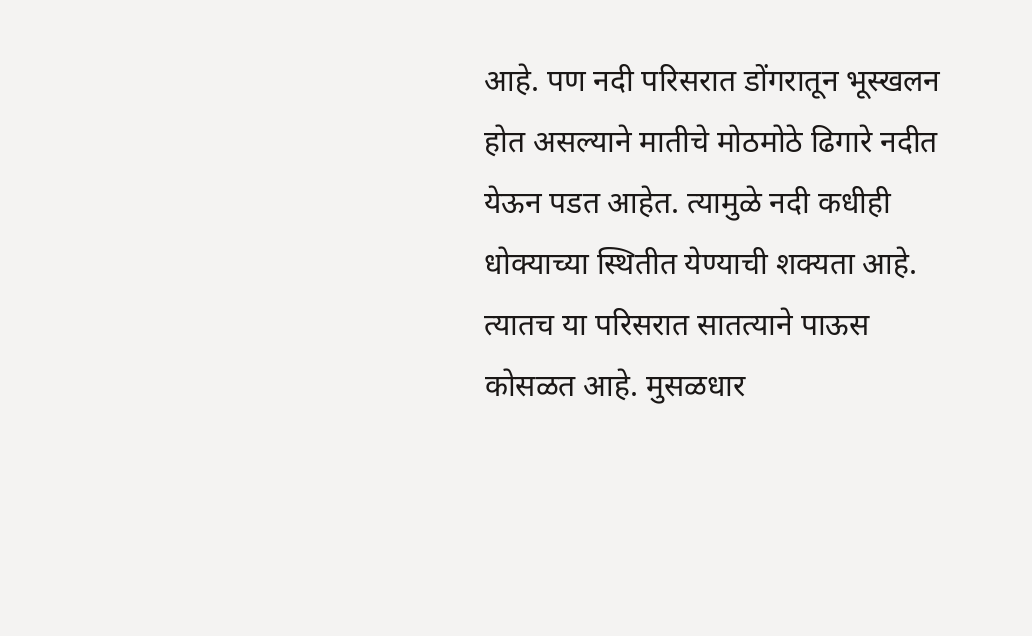आहे. पण नदी परिसरात डोंगरातून भूस्खलन होत असल्याने मातीचे मोठमोठे ढिगारे नदीत येऊन पडत आहेत. त्यामुळे नदी कधीही धोक्याच्या स्थितीत येण्याची शक्यता आहे. त्यातच या परिसरात सातत्याने पाऊस कोसळत आहे. मुसळधार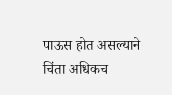पाऊस होत असल्याने चिंता अधिकच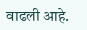वाढली आहे.